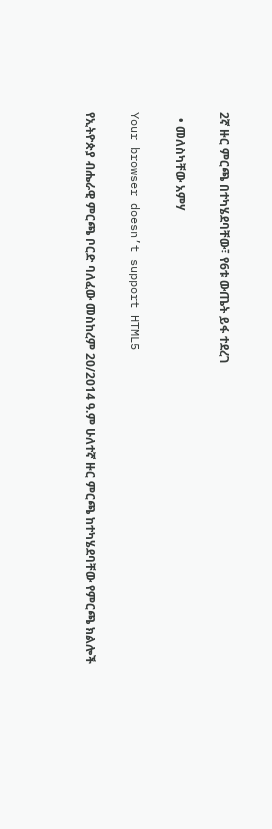2ኛ ዙር ምርጫ በተካሄደባቸው፣ የ6ቱ ውጤት ይፋ ተደረገ

  • መለስካቸው አምሃ

Your browser doesn’t support HTML5

የኢትዮጵያ ብሔራዊ ምርጫ ቦርድ ባለፈው መስከረም 20/2014 ዓ.ም ሁለተኛ ዙር ምርጫ ከተካሄደባቸው የምርጫ ክልሎች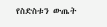የስድስቱን ውጤት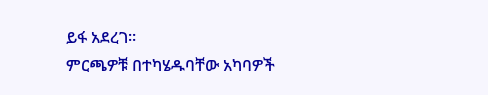ይፋ አደረገ።
ምርጫዎቹ በተካሄዱባቸው አካባዎች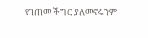የገጠመ ችግር ያለመኖሩንም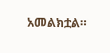አመልክቷል።